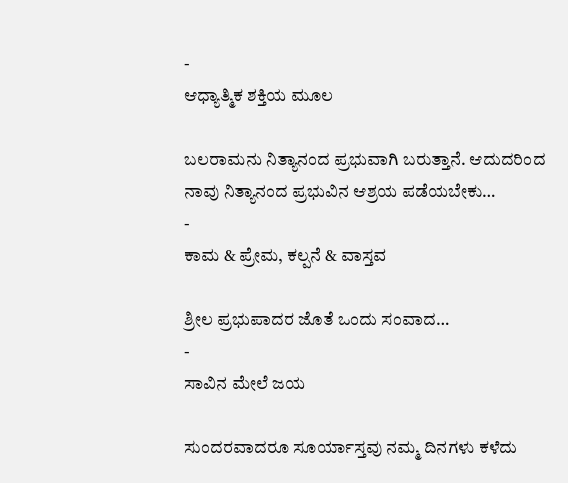-
ಆಧ್ಯಾತ್ಮಿಕ ಶಕ್ತಿಯ ಮೂಲ

ಬಲರಾಮನು ನಿತ್ಯಾನಂದ ಪ್ರಭುವಾಗಿ ಬರುತ್ತಾನೆ. ಆದುದರಿಂದ ನಾವು ನಿತ್ಯಾನಂದ ಪ್ರಭುವಿನ ಆಶ್ರಯ ಪಡೆಯಬೇಕು…
-
ಕಾಮ & ಪ್ರೇಮ, ಕಲ್ಪನೆ & ವಾಸ್ತವ

ಶ್ರೀಲ ಪ್ರಭುಪಾದರ ಜೊತೆ ಒಂದು ಸಂವಾದ…
-
ಸಾವಿನ ಮೇಲೆ ಜಯ

ಸುಂದರವಾದರೂ ಸೂರ್ಯಾಸ್ತವು ನಮ್ಮ ದಿನಗಳು ಕಳೆದು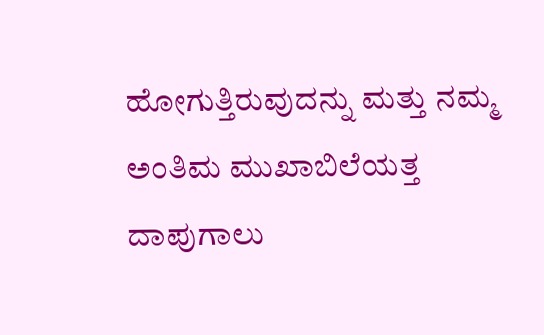ಹೋಗುತ್ತಿರುವುದನ್ನು ಮತ್ತು ನಮ್ಮ ಅಂತಿಮ ಮುಖಾಬಿಲೆಯತ್ತ ದಾಪುಗಾಲು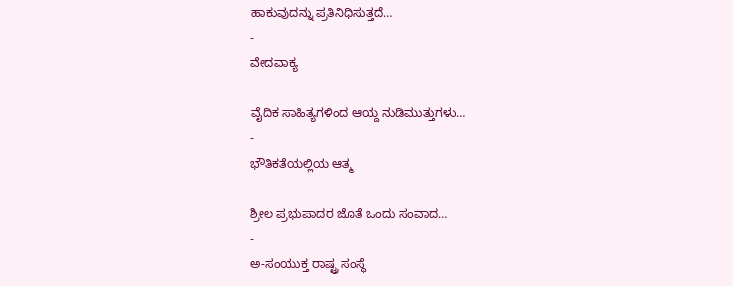ಹಾಕುವುದನ್ನು ಪ್ರತಿನಿಧಿಸುತ್ತದೆ…
-
ವೇದವಾಕ್ಯ

ವೈದಿಕ ಸಾಹಿತ್ಯಗಳಿಂದ ಆಯ್ದ ನುಡಿಮುತ್ತುಗಳು…
-
ಭೌತಿಕತೆಯಲ್ಲಿಯ ಆತ್ಮ

ಶ್ರೀಲ ಪ್ರಭುಪಾದರ ಜೊತೆ ಒಂದು ಸಂವಾದ…
-
ಅ-ಸಂಯುಕ್ತ ರಾಷ್ಟ್ರ ಸಂಸ್ಥೆ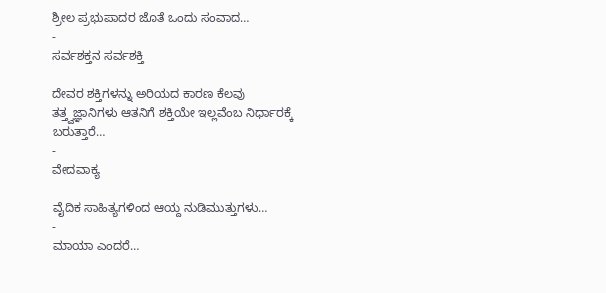ಶ್ರೀಲ ಪ್ರಭುಪಾದರ ಜೊತೆ ಒಂದು ಸಂವಾದ…
-
ಸರ್ವಶಕ್ತನ ಸರ್ವಶಕ್ತಿ

ದೇವರ ಶಕ್ತಿಗಳನ್ನು ಅರಿಯದ ಕಾರಣ ಕೆಲವು ತತ್ತ್ವಜ್ಞಾನಿಗಳು ಆತನಿಗೆ ಶಕ್ತಿಯೇ ಇಲ್ಲವೆಂಬ ನಿರ್ಧಾರಕ್ಕೆ ಬರುತ್ತಾರೆ…
-
ವೇದವಾಕ್ಯ

ವೈದಿಕ ಸಾಹಿತ್ಯಗಳಿಂದ ಆಯ್ದ ನುಡಿಮುತ್ತುಗಳು…
-
ಮಾಯಾ ಎಂದರೆ…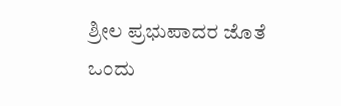ಶ್ರೀಲ ಪ್ರಭುಪಾದರ ಜೊತೆ ಒಂದು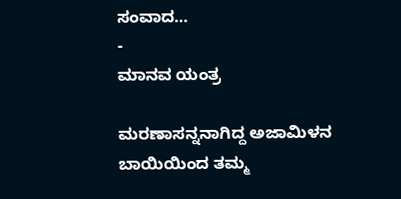ಸಂವಾದ…
-
ಮಾನವ ಯಂತ್ರ

ಮರಣಾಸನ್ನನಾಗಿದ್ದ ಅಜಾಮಿಳನ ಬಾಯಿಯಿಂದ ತಮ್ಮ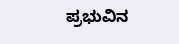ಪ್ರಭುವಿನ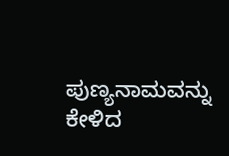ಪುಣ್ಯನಾಮವನ್ನು ಕೇಳಿದ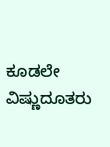ಕೂಡಲೇ ವಿಷ್ಣುದೂತರು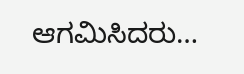ಆಗಮಿಸಿದರು…